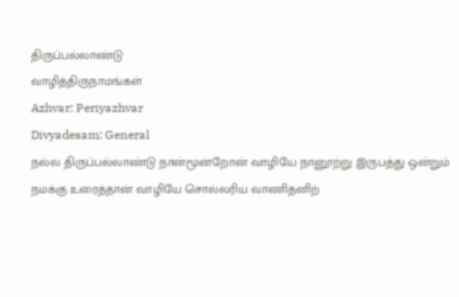திருப்பல்லாண்டு
வாழித்திருநாமங்கள்
Azhvar: Periyazhvar
Divyadesam: General
நல்ல திருப்பல்லாண்டு நான்மூன்றோன் வாழியே நானூற்று இருபத்து ஒன்றும் நமக்கு உரைத்தான் வாழியே சொல்லரிய வாணிதனிற்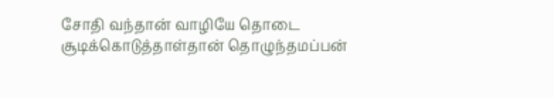சோதி வந்தான் வாழியே தொடை சூடிக்கொடுத்தாள்தான் தொழுந்தமப்பன்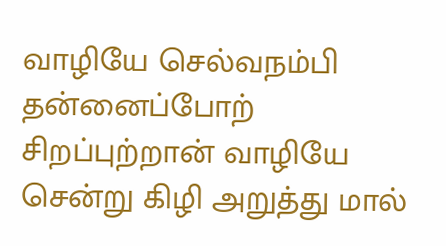வாழியே செல்வநம்பி தன்னைப்போற் சிறப்புற்றான் வாழியே சென்று கிழி அறுத்து மால்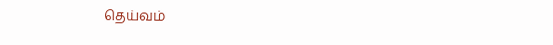தெய்வம்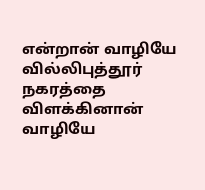என்றான் வாழியே வில்லிபுத்தூர் நகரத்தை விளக்கினான் வாழியே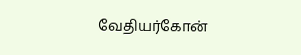வேதியர்கோன்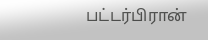பட்டர்பிரான்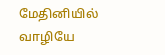மேதினியில் வாழியே